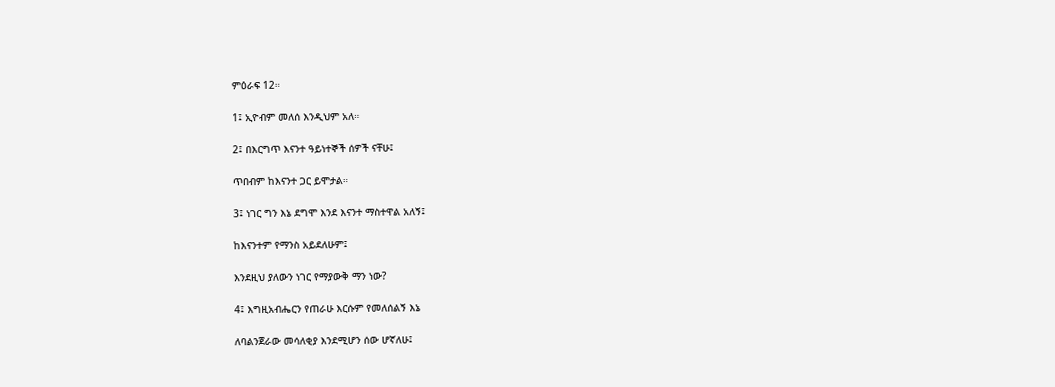ምዕራፍ 12።

1፤ ኢዮብም መለሰ እንዲህም አለ።

2፤ በእርግጥ እናንተ ዓይነተኞች ሰዎች ናቸሁ፤

ጥበብም ከእናንተ ጋር ይሞታል።

3፤ ነገር ግን እኔ ደግሞ እንደ እናንተ ማስተዋል አለኝ፤

ከእናንተም የማንስ አይደለሁም፤

እንደዚህ ያለውን ነገር የማያውቅ ማን ነው?

4፤ እግዚአብሔርን የጠራሁ እርሱም የመለሰልኝ እኔ

ለባልንጀራው መሳለቂያ እንደሚሆን ሰው ሆኛለሁ፤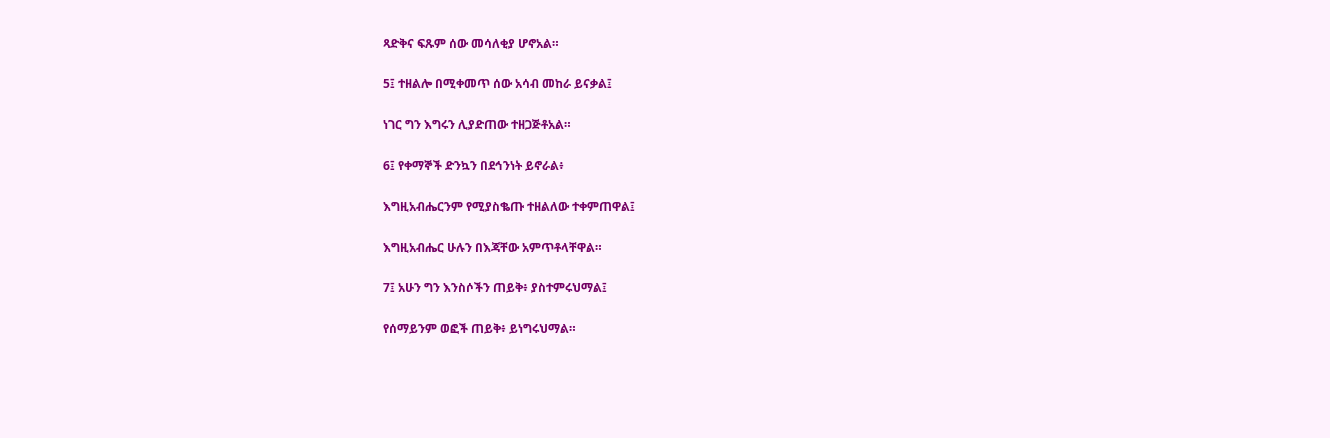ጻድቅና ፍጹም ሰው መሳለቂያ ሆኖአል።

5፤ ተዘልሎ በሚቀመጥ ሰው አሳብ መከራ ይናቃል፤

ነገር ግን እግሩን ሊያድጠው ተዘጋጅቶአል።

6፤ የቀማኞች ድንኳን በደኅንነት ይኖራል፥

እግዚአብሔርንም የሚያስቈጡ ተዘልለው ተቀምጠዋል፤

እግዚአብሔር ሁሉን በእጃቸው አምጥቶላቸዋል።

7፤ አሁን ግን እንስሶችን ጠይቅ፥ ያስተምሩህማል፤

የሰማይንም ወፎች ጠይቅ፥ ይነግሩህማል።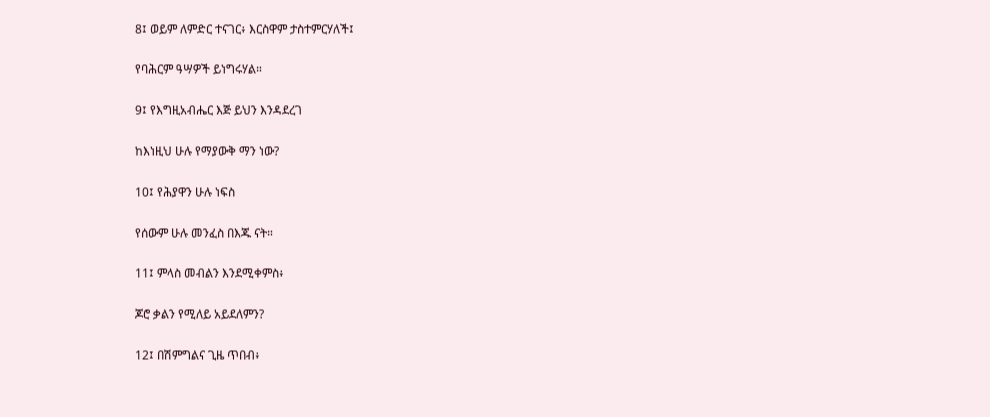8፤ ወይም ለምድር ተናገር፥ እርስዋም ታስተምርሃለች፤

የባሕርም ዓሣዎች ይነግሩሃል።

9፤ የእግዚአብሔር እጅ ይህን እንዳደረገ

ከእነዚህ ሁሉ የማያውቅ ማን ነው?

10፤ የሕያዋን ሁሉ ነፍስ

የሰውም ሁሉ መንፈስ በእጁ ናት።

11፤ ምላስ መብልን እንደሚቀምስ፥

ጆሮ ቃልን የሚለይ አይደለምን?

12፤ በሽምግልና ጊዜ ጥበብ፥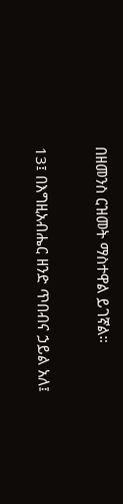በዘመንስ ርዝመት ማስተዋል ይገኛል።

13፤ በእግዚአብሔር ዘንድ ጥበብና ኃይል አለ፤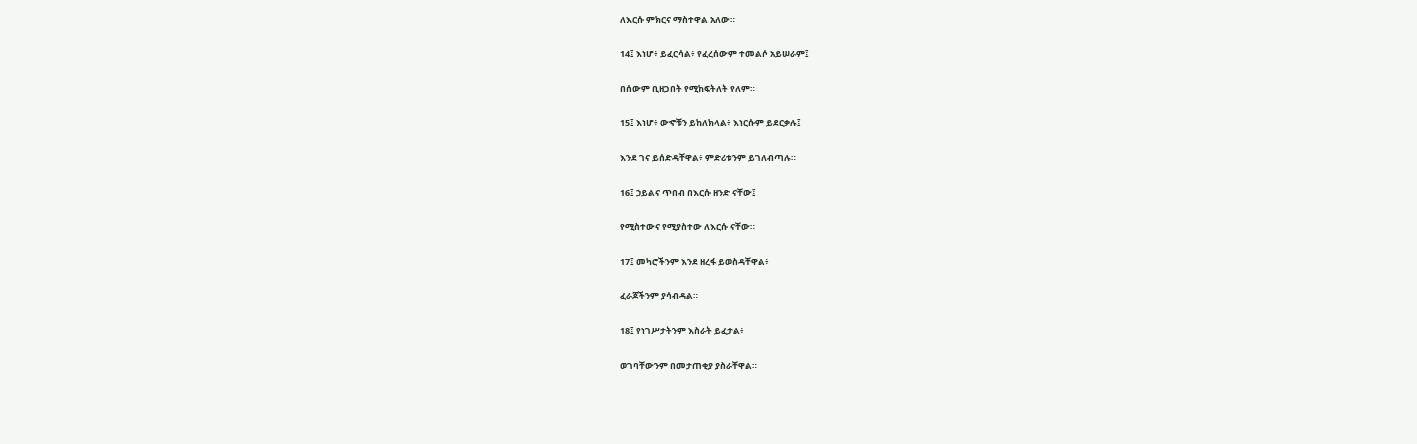ለእርሱ ምክርና ማስተዋል አለው።

14፤ እነሆ፥ ይፈርሳል፥ የፈረሰውም ተመልሶ አይሠራም፤

በሰውም ቢዘጋበት የሚከፍትለት የለም።

15፤ እነሆ፥ ውኆቹን ይከለክላል፥ እነርሱም ይደርቃሉ፤

እንደ ገና ይሰድዳቸዋል፥ ምድሪቱንም ይገለብጣሉ።

16፤ ኃይልና ጥበብ በእርሱ ዘንድ ናቸው፤

የሚስተውና የሚያስተው ለእርሱ ናቸው።

17፤ መካሮችንም እንደ ዘረፋ ይወስዳቸዋል፥

ፈራጆችንም ያሳብዳል።

18፤ የነገሥታትንም እስራት ይፈታል፥

ወገባቸውንም በመታጠቂያ ያስራቸዋል።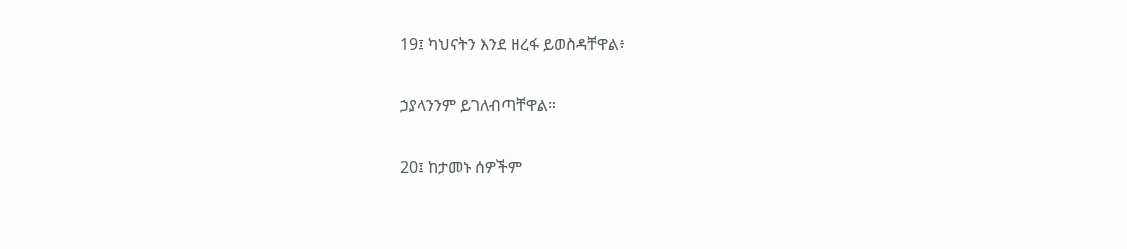19፤ ካህናትን እንደ ዘረፋ ይወስዳቸዋል፥

ኃያላንንም ይገለብጣቸዋል።

20፤ ከታመኑ ሰዎችም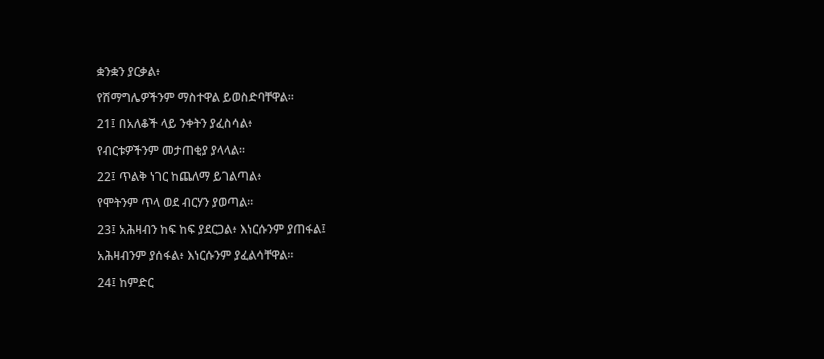ቋንቋን ያርቃል፥

የሽማግሌዎችንም ማስተዋል ይወስድባቸዋል።

21፤ በአለቆች ላይ ንቀትን ያፈስሳል፥

የብርቱዎችንም መታጠቂያ ያላላል።

22፤ ጥልቅ ነገር ከጨለማ ይገልጣል፥

የሞትንም ጥላ ወደ ብርሃን ያወጣል።

23፤ አሕዛብን ከፍ ከፍ ያደርጋል፥ እነርሱንም ያጠፋል፤

አሕዛብንም ያሰፋል፥ እነርሱንም ያፈልሳቸዋል።

24፤ ከምድር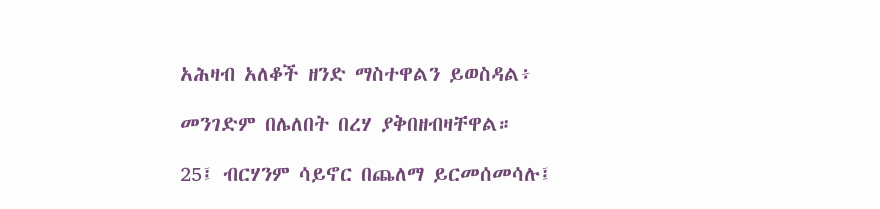አሕዛብ አለቆች ዘንድ ማስተዋልን ይወስዳል፥

መንገድም በሌለበት በረሃ ያቅበዘብዛቸዋል።

25፤ ብርሃንም ሳይኖር በጨለማ ይርመሰመሳሉ፤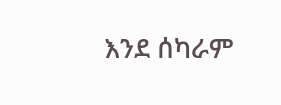እንደ ሰካራም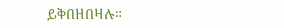ይቅበዘበዛሉ።